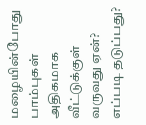மழையின்போது பாம்புகள் அதிகமாக வீட்டுக்குள் வருவது ஏன்? எப்படி தடுப்பது?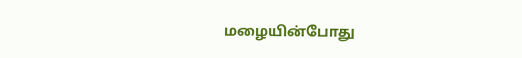மழையின்போது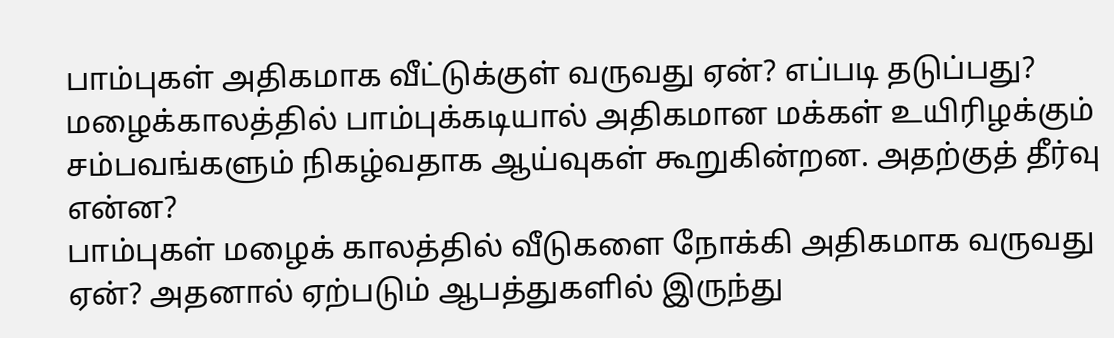பாம்புகள் அதிகமாக வீட்டுக்குள் வருவது ஏன்? எப்படி தடுப்பது?
மழைக்காலத்தில் பாம்புக்கடியால் அதிகமான மக்கள் உயிரிழக்கும் சம்பவங்களும் நிகழ்வதாக ஆய்வுகள் கூறுகின்றன. அதற்குத் தீர்வு என்ன?
பாம்புகள் மழைக் காலத்தில் வீடுகளை நோக்கி அதிகமாக வருவது ஏன்? அதனால் ஏற்படும் ஆபத்துகளில் இருந்து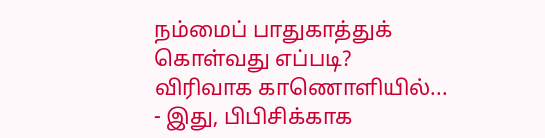நம்மைப் பாதுகாத்துக் கொள்வது எப்படி?
விரிவாக காணொளியில்...
- இது, பிபிசிக்காக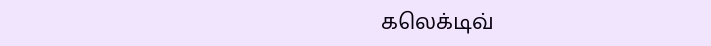கலெக்டிவ்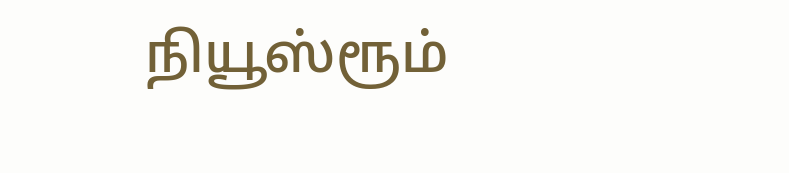நியூஸ்ரூம்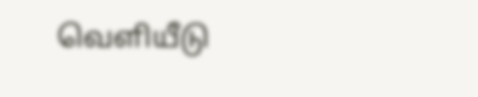வெளியீடு